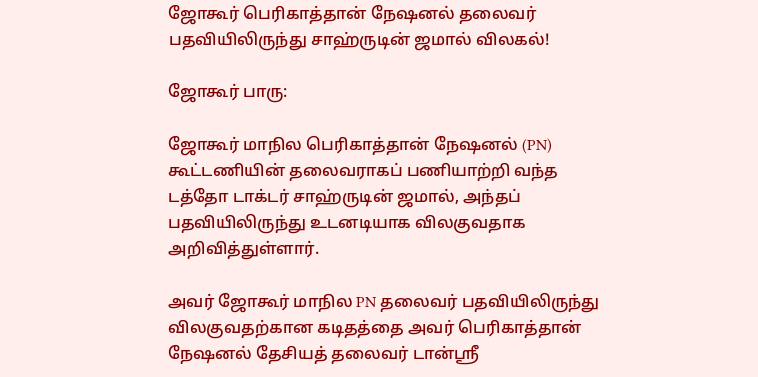ஜோகூர் பெரிகாத்தான் நேஷனல் தலைவர் பதவியிலிருந்து சாஹ்ருடின் ஜமால் விலகல்!

ஜோகூர் பாரு:

ஜோகூர் மாநில பெரிகாத்தான் நேஷனல் (PN) கூட்டணியின் தலைவராகப் பணியாற்றி வந்த டத்தோ டாக்டர் சாஹ்ருடின் ஜமால், அந்தப் பதவியிலிருந்து உடனடியாக விலகுவதாக அறிவித்துள்ளார்.

அவர் ஜோகூர் மாநில PN தலைவர் பதவியிலிருந்து விலகுவதற்கான கடிதத்தை அவர் பெரிகாத்தான் நேஷனல் தேசியத் தலைவர் டான்ஸ்ரீ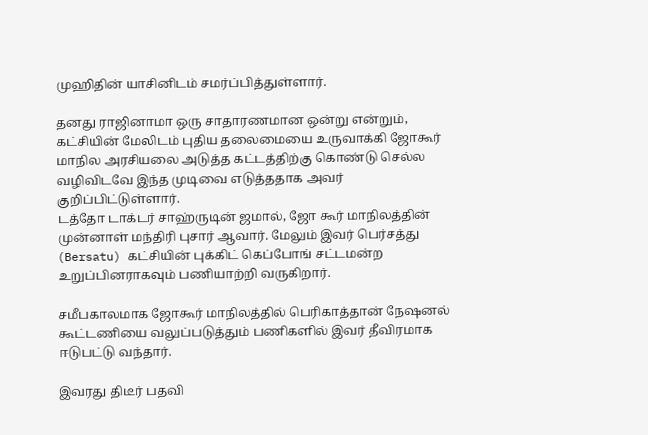முஹிதின் யாசினிடம் சமர்ப்பித்துள்ளார்.

தனது ராஜினாமா ஒரு சாதாரணமான ஒன்று என்றும், கட்சியின் மேலிடம் புதிய தலைமையை உருவாக்கி ஜோகூர் மாநில அரசியலை அடுத்த கட்டத்திற்கு கொண்டு செல்ல வழிவிடவே இந்த முடிவை எடுத்ததாக அவர் குறிப்பிட்டுள்ளார்.
டத்தோ டாக்டர் சாஹ்ருடின் ஜமால், ஜோ கூர் மாநிலத்தின் முன்னாள் மந்திரி புசார் ஆவார். மேலும் இவர் பெர்சத்து (Bersatu) கட்சியின் புக்கிட் கெப்போங் சட்டமன்ற உறுப்பினராகவும் பணியாற்றி வருகிறார்.

சமீபகாலமாக ஜோகூர் மாநிலத்தில் பெரிகாத்தான் நேஷனல் கூட்டணியை வலுப்படுத்தும் பணிகளில் இவர் தீவிரமாக ஈடுபட்டு வந்தார்.

இவரது திடீர் பதவி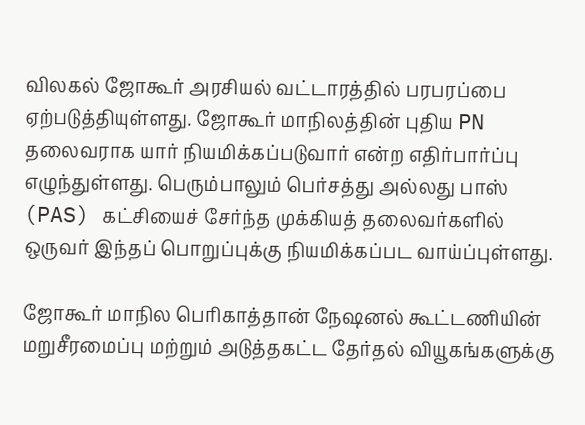விலகல் ஜோகூர் அரசியல் வட்டாரத்தில் பரபரப்பை ஏற்படுத்தியுள்ளது. ஜோகூர் மாநிலத்தின் புதிய PN தலைவராக யார் நியமிக்கப்படுவார் என்ற எதிர்பார்ப்பு எழுந்துள்ளது. பெரும்பாலும் பெர்சத்து அல்லது பாஸ் (PAS) கட்சியைச் சேர்ந்த முக்கியத் தலைவர்களில் ஒருவர் இந்தப் பொறுப்புக்கு நியமிக்கப்பட வாய்ப்புள்ளது.

ஜோகூர் மாநில பெரிகாத்தான் நேஷனல் கூட்டணியின் மறுசீரமைப்பு மற்றும் அடுத்தகட்ட தேர்தல் வியூகங்களுக்கு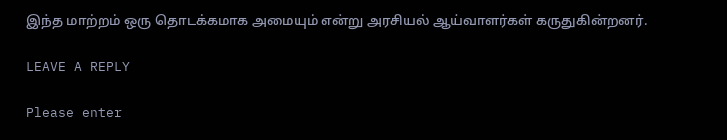இந்த மாற்றம் ஒரு தொடக்கமாக அமையும் என்று அரசியல் ஆய்வாளர்கள் கருதுகின்றனர்.

LEAVE A REPLY

Please enter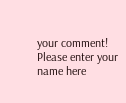your comment!
Please enter your name here